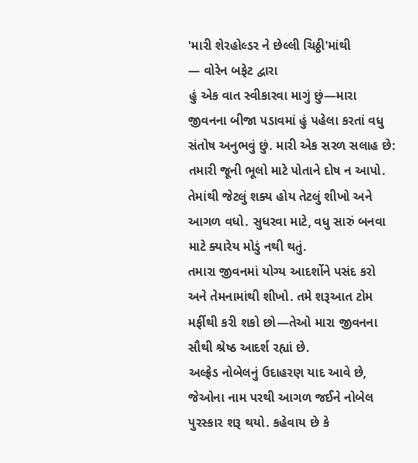'મારી શેરહોલ્ડર ને છેલ્લી ચિઠ્ઠી'માંથી
— વોરેન બફેટ દ્વારા
હું એક વાત સ્વીકારવા માગું છું—મારા જીવનના બીજા પડાવમાં હું પહેલા કરતાં વધુ સંતોષ અનુભવું છું. મારી એક સરળ સલાહ છે: તમારી જૂની ભૂલો માટે પોતાને દોષ ન આપો. તેમાંથી જેટલું શક્ય હોય તેટલું શીખો અને આગળ વધો. સુધરવા માટે, વધુ સારું બનવા માટે ક્યારેય મોડું નથી થતું.
તમારા જીવનમાં યોગ્ય આદર્શોને પસંદ કરો અને તેમનામાંથી શીખો. તમે શરૂઆત ટોમ મર્ફીથી કરી શકો છો—તેઓ મારા જીવનના સૌથી શ્રેષ્ઠ આદર્શ રહ્યાં છે.
અલ્ફ્રેડ નોબેલનું ઉદાહરણ યાદ આવે છે, જેઓના નામ પરથી આગળ જઈને નોબેલ પુરસ્કાર શરૂ થયો. કહેવાય છે કે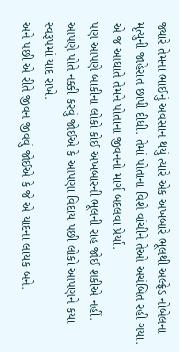જ્યારે તેમના ભાઈનું અવસાન થયું ત્યારે એક અખબારે ભૂલથી અલ્ફ્રેડ નોબેલના મૃત્યુની જાહેરાત છાપી દીધી. તેમાં પોતાના વિશે વાંચીને તેઓ અચંબિત રહી ગયા. એ જ આઘાતે તેમને પોતાના જીવનનો માર્ગ બદલવા પ્રેર્યા.
પણ આપણે બાકીના લોકો કોઈ અખબારની ભૂલની રાહ જોઈ શકીએ નહીં. આપણે પોતે નક્કી કરવું જોઈએ કે આપણા વિદાય પછી લોકો આપણને કયા સ્વરૂપમાં યાદ રાખે.
અને પછી એ રીતે જીવન જીવવું જોઈએ કે જે એ યાદના લાયક બને.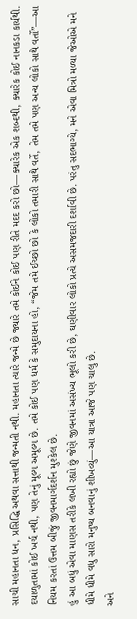સાચી મહાનતા ધન, પ્રસિદ્ધિ અથવા સત્તાથી જન્મતી નથી. મહાનતા ત્યારે જન્મે છે જ્યારે તમે કોઈને કોઈ પણ રીતે મદદ કરો છો—ક્યારેક એક શબ્દથી, ક્યારેક કોઈ નાનકડા કાર્યથી. દયાળુતામાં કોઈ ખર્ચ નથી, પણ તેનું મૂલ્ય અમૂલ્ય છે. તમે કોઈ પણ ધર્મ કે સમુદાયના હો, “જેમ તમે ઈચ્છો છો કે લોકો તમારી સાથે વર્તે, તેમ તમે પણ અન્ય લોકો સાથે વર્તો”—આ નિયમ કરતાં ઉત્તમ બીજું જીવનમાર્ગદર્શન મુશ્કેલ છે.
હું આ બધું એવા માણસ તરીકે લખી રહ્યો છું જેણે જીવનમાં અસંખ્ય ભૂલો કરી છે, ઘણીવાર લોકો પ્રત્યે અસમજદારી દર્શાવી છે. પરંતુ સદભાગ્યે, મને એવા મિત્રો મળ્યા જેઓએ મને ધીમે ધીમે વધુ સારો મનુષ્ય બનવાનું શીખવ્યું—આ યાત્રા આજે પણ ચાલુ છે.
અને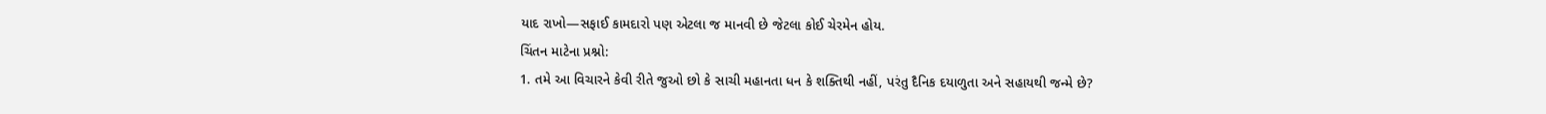યાદ રાખો—સફાઈ કામદારો પણ એટલા જ માનવી છે જેટલા કોઈ ચેરમેન હોય.
ચિંતન માટેના પ્રશ્નો:
1. તમે આ વિચારને કેવી રીતે જુઓ છો કે સાચી મહાનતા ધન કે શક્તિથી નહીં, પરંતુ દૈનિક દયાળુતા અને સહાયથી જન્મે છે?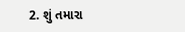2. શું તમારા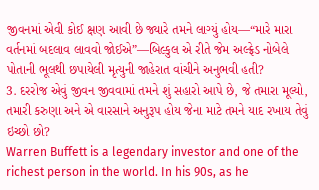જીવનમાં એવી કોઈ ક્ષણ આવી છે જ્યારે તમને લાગ્યું હોય—“મારે મારા વર્તનમાં બદલાવ લાવવો જોઈએ”—બિલ્કુલ એ રીતે જેમ અલ્ફ્રેડ નોબેલે પોતાની ભૂલથી છપાયેલી મૃત્યુની જાહેરાત વાંચીને અનુભવી હતી?
3. દરરોજ એવું જીવન જીવવામાં તમને શું સહારો આપે છે, જે તમારા મૂલ્યો, તમારી કરુણા અને એ વારસાને અનુરૂપ હોય જેના માટે તમને યાદ રખાય તેવું ઇચ્છો છો?
Warren Buffett is a legendary investor and one of the richest person in the world. In his 90s, as he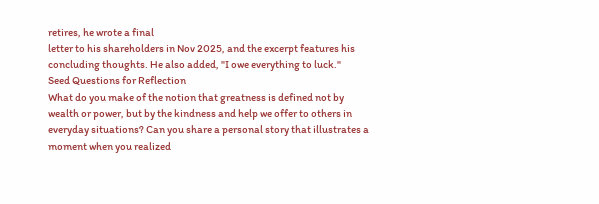retires, he wrote a final
letter to his shareholders in Nov 2025, and the excerpt features his concluding thoughts. He also added, "I owe everything to luck."
Seed Questions for Reflection
What do you make of the notion that greatness is defined not by wealth or power, but by the kindness and help we offer to others in everyday situations? Can you share a personal story that illustrates a moment when you realized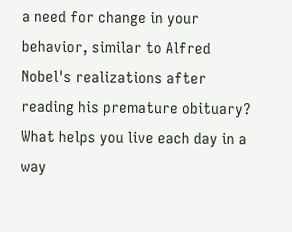a need for change in your behavior, similar to Alfred Nobel's realizations after reading his premature obituary? What helps you live each day in a way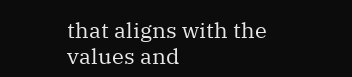that aligns with the values and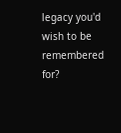legacy you'd wish to be remembered for?